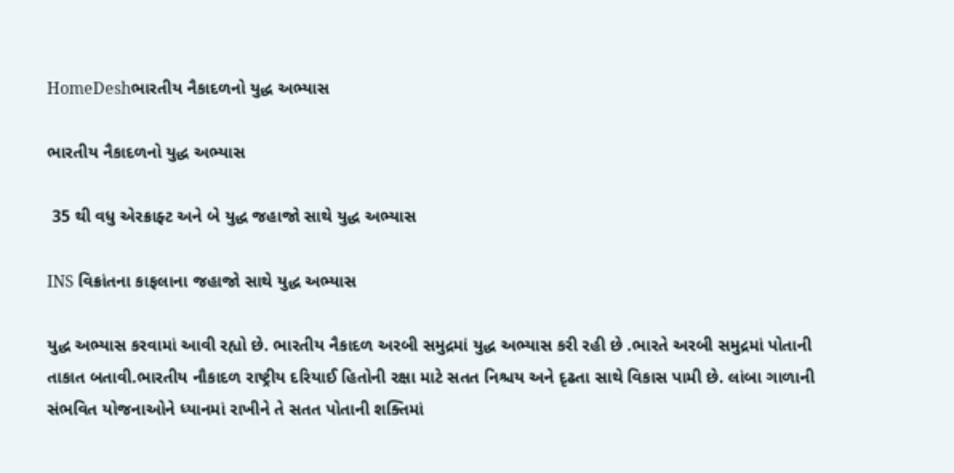HomeDeshભારતીય નૈકાદળનો યુદ્ધ અભ્યાસ

ભારતીય નૈકાદળનો યુદ્ધ અભ્યાસ

 35 થી વધુ એરક્રાફ્ટ અને બે યુદ્ધ જહાજો સાથે યુદ્ધ અભ્યાસ

INS વિક્રાંતના કાફલાના જહાજો સાથે યુદ્ધ અભ્યાસ

યુદ્ધ અભ્યાસ કરવામાં આવી રહ્યો છે. ભારતીય નૈકાદળ અરબી સમુદ્રમાં યુદ્ધ અભ્યાસ કરી રહી છે .ભારતે અરબી સમુદ્રમાં પોતાની તાકાત બતાવી.ભારતીય નૌકાદળ રાષ્ટ્રીય દરિયાઈ હિતોની રક્ષા માટે સતત નિશ્ચય અને દૃઢતા સાથે વિકાસ પામી છે. લાંબા ગાળાની સંભવિત યોજનાઓને ધ્યાનમાં રાખીને તે સતત પોતાની શક્તિમાં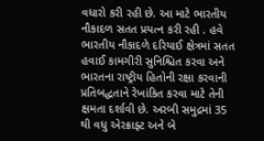વધારો કરી રહી છે. આ માટે ભારતીય નૌકાદળ સતત પ્રયત્ન કરી રહી . હવે ભારતીય નૌકાદળે દરિયાઈ ક્ષેત્રમાં સતત હવાઈ કામગીરી સુનિશ્ચિત કરવા અને ભારતના રાષ્ટ્રીય હિતોની રક્ષા કરવાની પ્રતિબદ્ધતાને રેખાંકિત કરવા માટે તેની ક્ષમતા દર્શાવી છે. અરબી સમુદ્રમાં 35 થી વધુ એરક્રાફ્ટ અને બે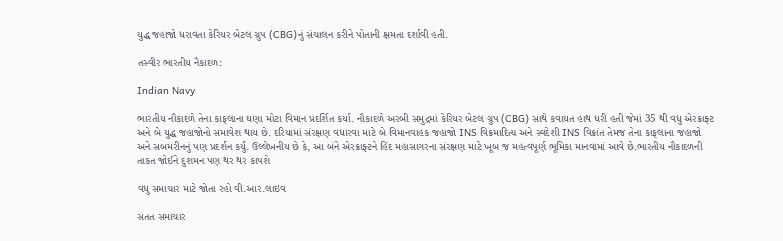યુદ્ધ જહાજો ધરાવતા કેરિયર બેટલ ગ્રુપ (CBG)નું સંચાલન કરીને પોતાની ક્ષમતા દર્શાવી હતી.

તસ્વીર ભારતીય નૈકાદળ:

Indian Navy

ભારતીય નૌકાદળે તેના કાફલાના ઘણા મોટા વિમાન પ્રદર્શિત કર્યા. નૌકાદળે અરબી સમુદ્રમાં કેરિયર બેટલ ગ્રુપ (CBG) સાથે કવાયત હાથ ધરી હતી જેમાં 35 થી વધુ એરક્રાફ્ટ અને બે યુદ્ધ જહાજોનો સમાવેશ થાય છે. દરિયામાં સંરક્ષણ વધારવા માટે બે વિમાનવાહક જહાજો INS વિક્રમાદિત્ય અને સ્વદેશી INS વિક્રાંત તેમજ તેના કાફલાના જહાજો અને સબમરીનનું પણ પ્રદર્શન કર્યું. ઉલ્લેખનીય છે કે, આ બંને એરક્રાફ્ટને હિંદ મહાસાગરના સંરક્ષણ માટે ખૂબ જ મહત્વપૂર્ણ ભૂમિકા માનવામાં આવે છે.ભારતીય નૌકાદળની તાકત જોઈને દુશમન પણ થર થર કાપશે

વધુ સમાચાર માટે જોતા રહો વી.આર.લાઇવ

સતત સમાચાર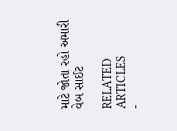માટે જોતા રહો અમારી વેબ સાઈટ

RELATED ARTICLES
-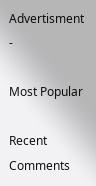Advertisment -

Most Popular

Recent Comments